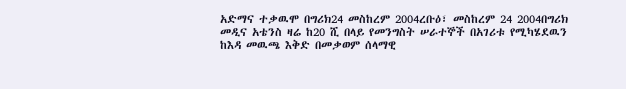አድማና ተቃዉሞ በግሪክ24 መስከረም 2004ረቡዕ፣ መስከረም 24 2004በግሪክ መዲና አቴንስ ዛሬ ከ20 ሺ በላይ የመንግስት ሠራተኞች በአገሪቱ የሚካሄደዉን ከእዳ መዉጫ እቅድ በመቃወም ሰላማዊ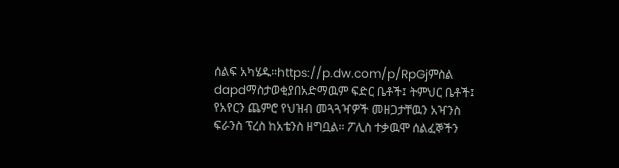ሰልፍ አካሄዱ።https://p.dw.com/p/RpGjምስል dapdማስታወቂያበአድማዉም ፍድር ቤቶች፤ ትምህር ቤቶች፤ የአየርን ጨምሮ የህዝብ መጓጓዣዎች መዘጋታቸዉን አዣንስ ፍራንስ ፕረስ ከአቴንስ ዘግቧል። ፖሊስ ተቃዉሞ ሰልፈኞችን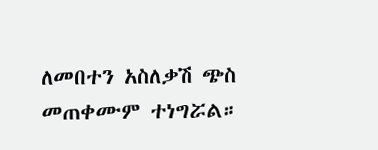ለመበተን አስለቃሽ ጭስ መጠቀሙም ተነግሯል።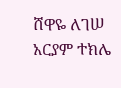ሸዋዬ ለገሠ አርያም ተክሌ